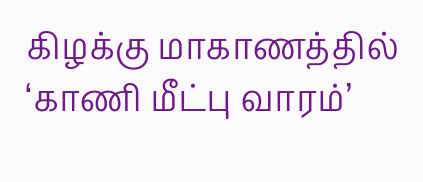கிழக்கு மாகாணத்தில் ‘காணி மீட்பு வாரம்’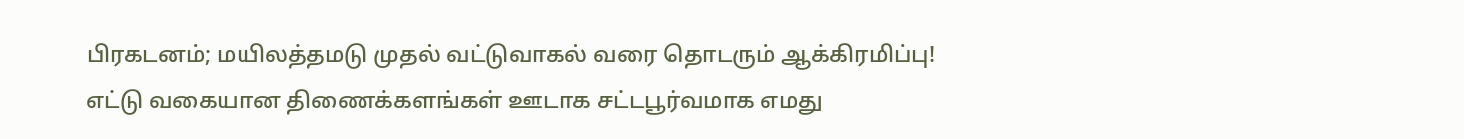பிரகடனம்; மயிலத்தமடு முதல் வட்டுவாகல் வரை தொடரும் ஆக்கிரமிப்பு!
எட்டு வகையான திணைக்களங்கள் ஊடாக சட்டபூர்வமாக எமது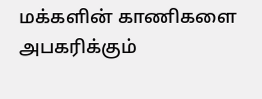மக்களின் காணிகளை அபகரிக்கும்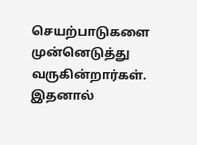செயற்பாடுகளை முன்னெடுத்து வருகின்றார்கள். இதனால்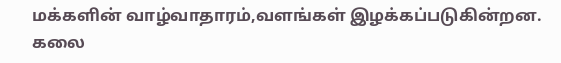மக்களின் வாழ்வாதாரம்,வளங்கள் இழக்கப்படுகின்றன. கலை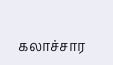கலாச்சார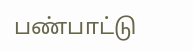பண்பாட்டு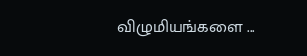விழுமியங்களை ...